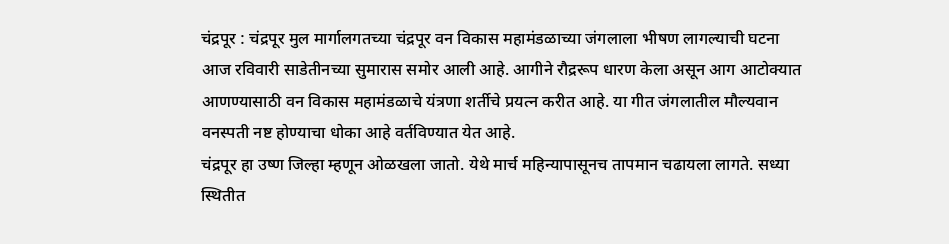चंद्रपूर : चंद्रपूर मुल मार्गालगतच्या चंद्रपूर वन विकास महामंडळाच्या जंगलाला भीषण लागल्याची घटना आज रविवारी साडेतीनच्या सुमारास समोर आली आहे. आगीने रौद्ररूप धारण केला असून आग आटोक्यात आणण्यासाठी वन विकास महामंडळाचे यंत्रणा शर्तीचे प्रयत्न करीत आहे. या गीत जंगलातील मौल्यवान वनस्पती नष्ट होण्याचा धोका आहे वर्तविण्यात येत आहे.
चंद्रपूर हा उष्ण जिल्हा म्हणून ओळखला जातो. येथे मार्च महिन्यापासूनच तापमान चढायला लागते. सध्या स्थितीत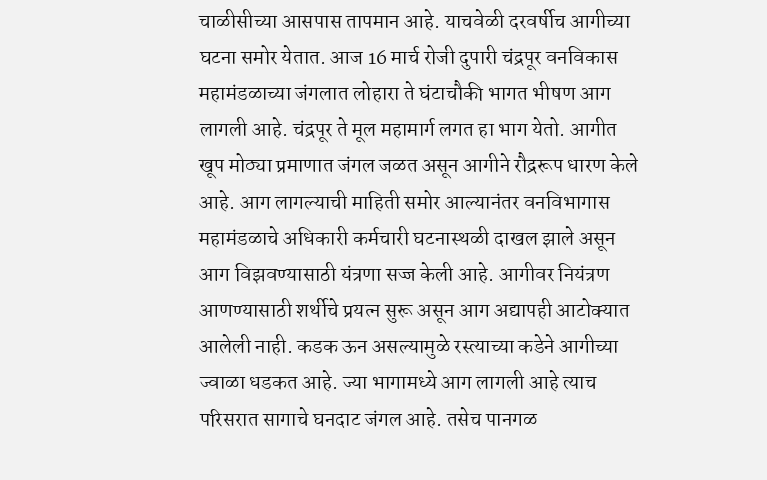चाळीसीच्या आसपास तापमान आहे. याचवेळी दरवर्षीच आगीच्या घटना समोर येतात. आज 16 मार्च रोजी दुपारी चंद्रपूर वनविकास महामंडळाच्या जंगलात लोहारा ते घंटाचौकी भागत भीषण आग लागली आहे. चंद्रपूर ते मूल महामार्ग लगत हा भाग येतो. आगीत खूप मोठ्या प्रमाणात जंगल जळत असून आगीने रौद्ररूप धारण केले आहे. आग लागल्याची माहिती समोर आल्यानंतर वनविभागास महामंडळाचे अधिकारी कर्मचारी घटनास्थळी दाखल झाले असून आग विझवण्यासाठी यंत्रणा सज्ज केली आहे. आगीवर नियंत्रण आणण्यासाठी शर्थीचे प्रयत्न सुरू असून आग अद्यापही आटोक्यात आलेली नाही. कडक ऊन असल्यामुळे रस्त्याच्या कडेने आगीच्या ज्वाळा धडकत आहे. ज्या भागामध्ये आग लागली आहे त्याच परिसरात सागाचे घनदाट जंगल आहे. तसेच पानगळ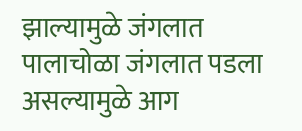झाल्यामुळे जंगलात पालाचोळा जंगलात पडला असल्यामुळे आग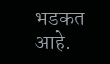भडकत आहे.